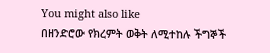You might also like
በዘንድሮው የክረምት ወቅት ለሚተከሉ ችግኞች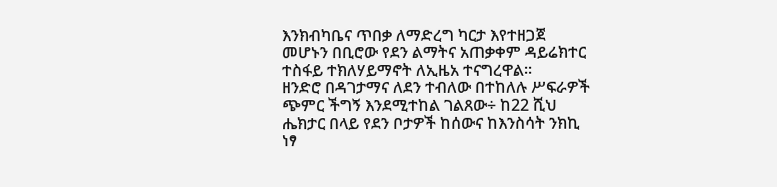እንክብካቤና ጥበቃ ለማድረግ ካርታ እየተዘጋጀ መሆኑን በቢሮው የደን ልማትና አጠቃቀም ዳይሬክተር ተስፋይ ተክለሃይማኖት ለኢዜአ ተናግረዋል፡፡
ዘንድሮ በዳገታማና ለደን ተብለው በተከለሉ ሥፍራዎች ጭምር ችግኝ እንደሚተከል ገልጸው÷ ከ22 ሺህ ሔክታር በላይ የደን ቦታዎች ከሰውና ከእንስሳት ንክኪ ነፃ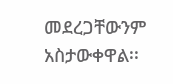መደረጋቸውንም አስታውቀዋል፡፡